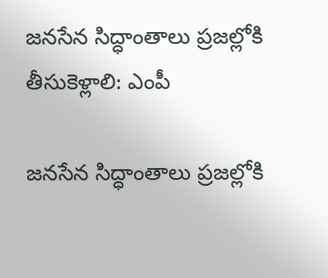జనసేన సిద్ధాంతాలు ప్రజల్లోకి తీసుకెళ్లాలి: ఎంపీ

జనసేన సిద్ధాంతాలు ప్రజల్లోకి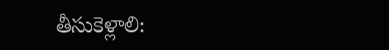తీసుకెళ్లాలి: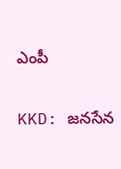ఎంపీ

KKD: జనసేన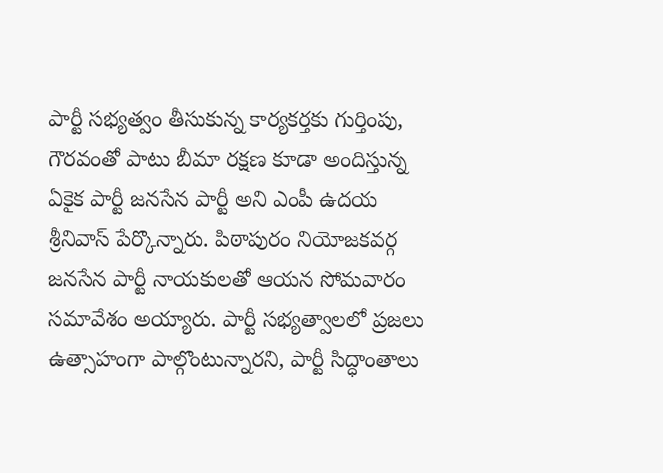పార్టీ సభ్యత్వం తీసుకున్న కార్యకర్తకు గుర్తింపు, గౌరవంతో పాటు బీమా రక్షణ కూడా అందిస్తున్న ఏకైక పార్టీ జనసేన పార్టీ అని ఎంపీ ఉదయ శ్రీనివాస్ పేర్కొన్నారు. పిఠాపురం నియోజకవర్గ జనసేన పార్టీ నాయకులతో ఆయన సోమవారం సమావేశం అయ్యారు. పార్టీ సభ్యత్వాలలో ప్రజలు ఉత్సాహంగా పాల్గొంటున్నారని, పార్టీ సిద్ధాంతాలు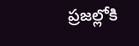ప్రజల్లోకి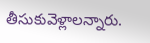తీసుకువెళ్లాలన్నారు.